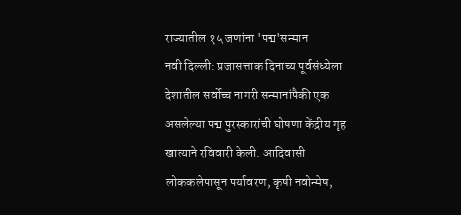राज्यातील १५ जणांना 'पद्म'सन्मान
नवी दिल्ली: प्रजासत्ताक दिनाच्य पूर्वसंध्येला देशातील सर्वोच्च नागरी सन्मानांपैकी एक असलेल्या पद्म पुरस्कारांची घोषणा केंद्रीय गृह खात्याने रविवारी केली. आदिवासी लोककलेपासून पर्यावरण, कृषी नवोन्मेष,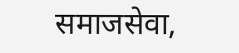समाजसेवा,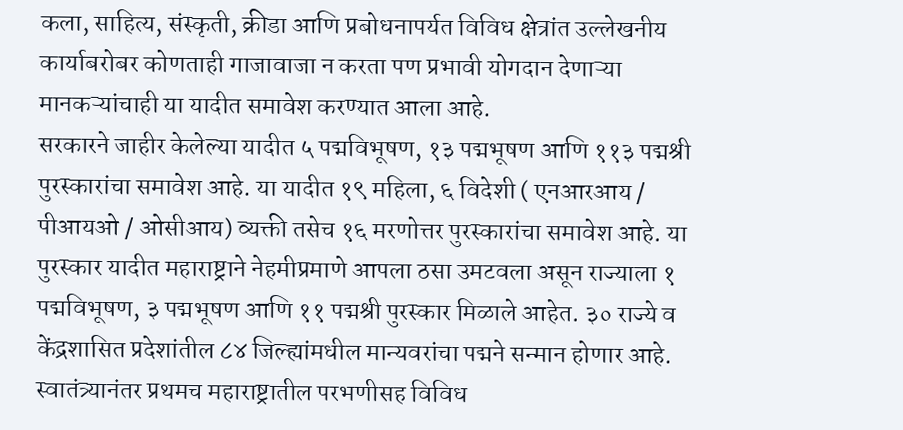कला, साहित्य, संस्कृती, क्रीडा आणि प्रबोधनापर्यत विविध क्षेत्रांत उल्लेखनीय कार्याबरोबर कोणताही गाजावाजा न करता पण प्रभावी योगदान देणाऱ्या मानकऱ्यांचाही या यादीत समावेश करण्यात आला आहे.
सरकारने जाहीर केलेल्या यादीत ५ पद्मविभूषण, १३ पद्मभूषण आणि ११३ पद्मश्री पुरस्कारांचा समावेश आहे. या यादीत १९ महिला, ६ विदेशी ( एनआरआय / पीआयओ / ओसीआय) व्यक्ती तसेच १६ मरणोत्तर पुरस्कारांचा समावेश आहे. या पुरस्कार यादीत महाराष्ट्राने नेहमीप्रमाणे आपला ठसा उमटवला असून राज्याला १ पद्मविभूषण, ३ पद्मभूषण आणि ११ पद्मश्री पुरस्कार मिळाले आहेत. ३० राज्ये व केंद्रशासित प्रदेशांतील ८४ जिल्ह्यांमधील मान्यवरांचा पद्मने सन्मान होणार आहे.
स्वातंत्र्यानंतर प्रथमच महाराष्ट्रातील परभणीसह विविध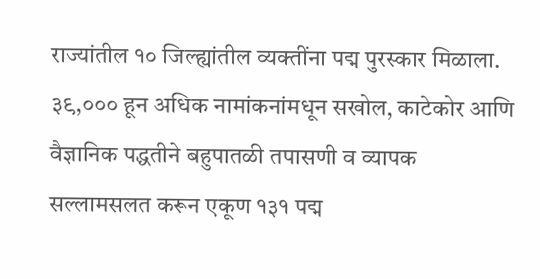राज्यांतील १० जिल्ह्यांतील व्यक्तींना पद्म पुरस्कार मिळाला. ३९,००० हून अधिक नामांकनांमधून सखोल, काटेकोर आणि वैज्ञानिक पद्धतीने बहुपातळी तपासणी व व्यापक सल्लामसलत करून एकूण १३१ पद्म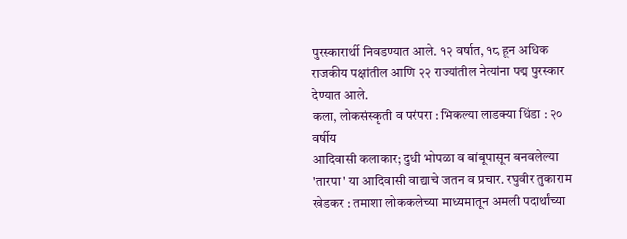पुरस्कारार्थी निवडण्यात आले. १२ वर्षात, १८ हून अधिक राजकीय पक्षांतील आणि २२ राज्यांतील नेत्यांना पद्म पुरस्कार देण्यात आले.
कला, लोकसंस्कृती व परंपरा : भिकल्या लाडक्या धिंडा : २० वर्षीय
आदिवासी कलाकार; दुधी भोपळा व बांबूपासून बनवलेल्या 'तारपा' या आदिवासी वाद्याचे जतन व प्रचार. रघुवीर तुकाराम खेडकर : तमाशा लोककलेच्या माध्यमातून अमली पदार्थांच्या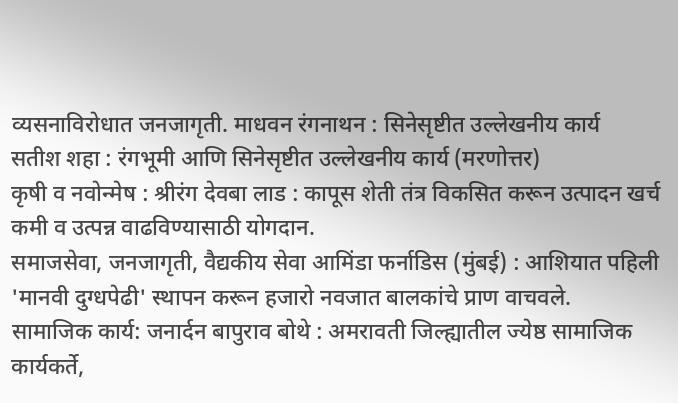व्यसनाविरोधात जनजागृती. माधवन रंगनाथन : सिनेसृष्टीत उल्लेखनीय कार्य
सतीश शहा : रंगभूमी आणि सिनेसृष्टीत उल्लेखनीय कार्य (मरणोत्तर)
कृषी व नवोन्मेष : श्रीरंग देवबा लाड : कापूस शेती तंत्र विकसित करून उत्पादन खर्च कमी व उत्पन्न वाढविण्यासाठी योगदान.
समाजसेवा, जनजागृती, वैद्यकीय सेवा आमिंडा फर्नाडिस (मुंबई) : आशियात पहिली 'मानवी दुग्धपेढी' स्थापन करून हजारो नवजात बालकांचे प्राण वाचवले.
सामाजिक कार्य: जनार्दन बापुराव बोथे : अमरावती जिल्ह्यातील ज्येष्ठ सामाजिक कार्यकर्ते,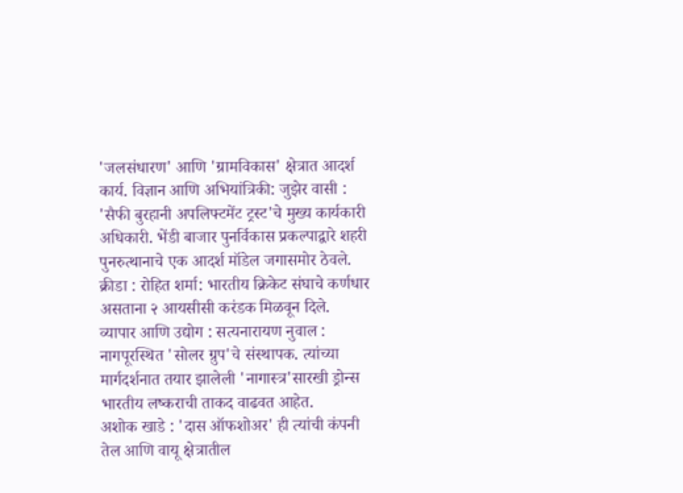'जलसंधारण' आणि 'ग्रामविकास' क्षेत्रात आदर्श कार्य. विज्ञान आणि अभियांत्रिकी: जुझेर वासी : 'सैफी बुरहानी अपलिफ्टमेंट ट्रस्ट'चे मुख्य कार्यकारी अधिकारी. भेंडी बाजार पुनर्विकास प्रकल्पाद्वारे शहरी पुनरुत्थानाचे एक आदर्श मॉडेल जगासमोर ठेवले.
क्रीडा : रोहित शर्मा: भारतीय क्रिकेट संघाचे कर्णधार असताना २ आयसीसी करंडक मिळवून दिले.
व्यापार आणि उद्योग : सत्यनारायण नुवाल : नागपूरस्थित 'सोलर ग्रुप'चे संस्थापक. त्यांच्या मार्गदर्शनात तयार झालेली 'नागास्त्र'सारखी ड्रोन्स भारतीय लष्कराची ताकद वाढवत आहेत.
अशोक खाडे : 'दास ऑफशोअर' ही त्यांची कंपनी तेल आणि वायू क्षेत्रातील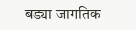बड्या जागतिक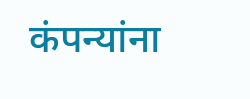कंपन्यांना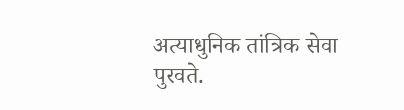अत्याधुनिक तांत्रिक सेवा पुरवते.